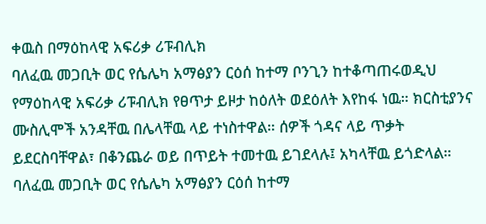ቀዉስ በማዕከላዊ አፍሪቃ ሪፑብሊክ
ባለፈዉ መጋቢት ወር የሴሌካ አማፅያን ርዕሰ ከተማ ቦንጊን ከተቆጣጠሩወዲህ የማዕከላዊ አፍሪቃ ሪፑብሊክ የፀጥታ ይዞታ ከዕለት ወደዕለት እየከፋ ነዉ። ክርስቲያንና ሙስሊሞች አንዳቸዉ በሌላቸዉ ላይ ተነስተዋል። ሰዎች ጎዳና ላይ ጥቃት ይደርስባቸዋል፣ በቆንጨራ ወይ በጥይት ተመተዉ ይገደላሉ፤ አካላቸዉ ይጎድላል።
ባለፈዉ መጋቢት ወር የሴሌካ አማፅያን ርዕሰ ከተማ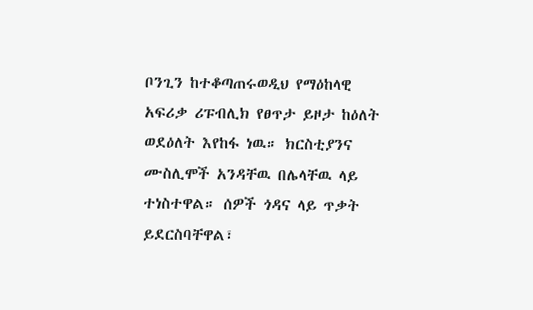ቦንጊን ከተቆጣጠሩወዲህ የማዕከላዊ አፍሪቃ ሪፑብሊክ የፀጥታ ይዞታ ከዕለት ወደዕለት እየከፋ ነዉ። ክርስቲያንና ሙስሊሞች አንዳቸዉ በሌላቸዉ ላይ ተነስተዋል። ሰዎች ጎዳና ላይ ጥቃት ይደርስባቸዋል፣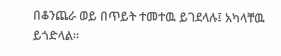በቆንጨራ ወይ በጥይት ተመተዉ ይገደላሉ፤ አካላቸዉ ይጎድላል።